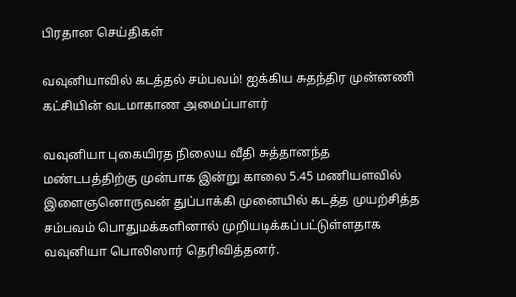பிரதான செய்திகள்

வவுனியாவில் கடத்தல் சம்பவம்! ஐக்கிய சுதந்திர முன்னணி கட்சியின் வடமாகாண அமைப்பாளர்

வவுனியா புகையிரத நிலைய வீதி சுத்தானந்த மண்டபத்திற்கு முன்பாக இன்று காலை 5.45 மணியளவில் இளைஞனொருவன் துப்பாக்கி முனையில் கடத்த முயற்சித்த சம்பவம் பொதுமக்களினால் முறியடிக்கப்பட்டுள்ளதாக வவுனியா பொலிஸார் தெரிவித்தனர்.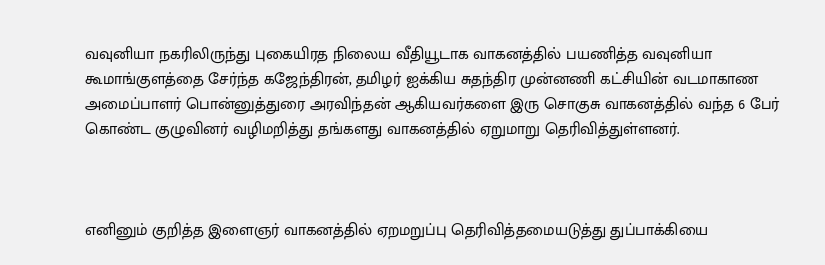வவுனியா நகரிலிருந்து புகையிரத நிலைய வீதியூடாக வாகனத்தில் பயணித்த வவுனியா கூமாங்குளத்தை சேர்ந்த கஜேந்திரன், தமிழர் ஐக்கிய சுதந்திர முன்னணி கட்சியின் வடமாகாண அமைப்பாளர் பொன்னுத்துரை அரவிந்தன் ஆகியவர்களை இரு சொகுசு வாகனத்தில் வந்த 6 பேர் கொண்ட குழுவினர் வழிமறித்து தங்களது வாகனத்தில் ஏறுமாறு தெரிவித்துள்ளனர்.



எனினும் குறித்த இளைஞர் வாகனத்தில் ஏறமறுப்பு தெரிவித்தமையடுத்து துப்பாக்கியை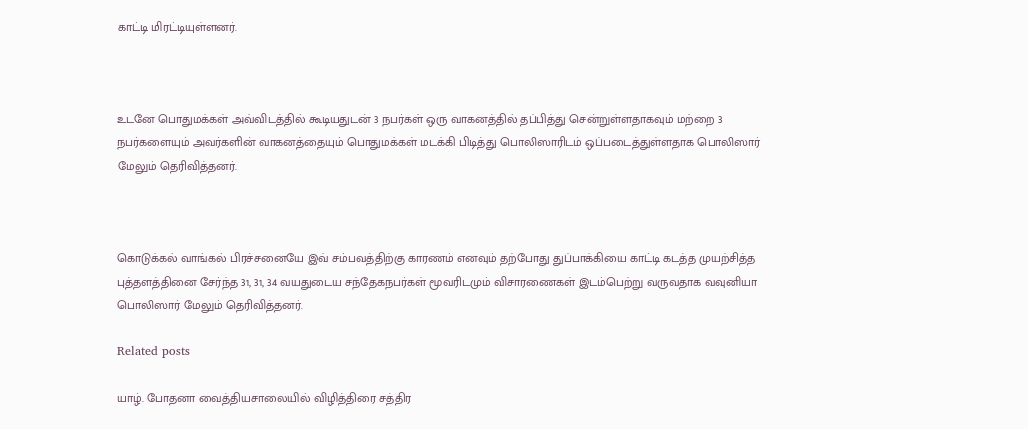காட்டி மிரட்டியுள்ளனர்.



உடனே பொதுமக்கள் அவ்விடத்தில் கூடியதுடன் 3 நபர்கள் ஒரு வாகனத்தில் தப்பித்து சென்றுள்ளதாகவும் மற்றை 3 நபர்களையும் அவர்களின் வாகனத்தையும் பொதுமக்கள் மடக்கி பிடித்து பொலிஸாரிடம் ஒப்படைத்துள்ளதாக பொலிஸார் மேலும் தெரிவித்தனர்.



கொடுக்கல் வாங்கல் பிரச்சனையே இவ் சம்பவத்திற்கு காரணம் எனவும் தற்போது துப்பாக்கியை காட்டி கடத்த முயற்சித்த புத்தளத்தினை சேர்ந்த 31, 31, 34 வயதுடைய சந்தேகநபர்கள் மூவரிடமும் விசாரணைகள் இடம்பெற்று வருவதாக வவுனியா பொலிஸார் மேலும் தெரிவித்தனர்.

Related posts

யாழ். போதனா வைத்தியசாலையில் விழித்திரை சத்திர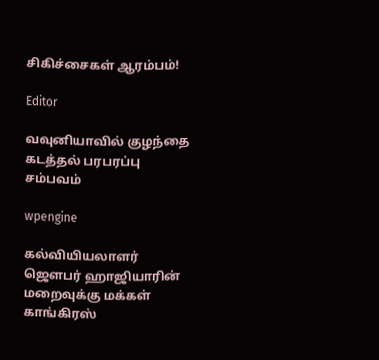சிகிச்சைகள் ஆரம்பம்!

Editor

வவுனியாவில் குழந்தை கடத்தல் பரபரப்பு சம்பவம்

wpengine

கல்வியியலாளர் ஜௌபர் ஹாஜியாரின் மறைவுக்கு மக்கள் காங்கிரஸ்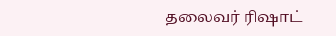தலைவர் ரிஷாட்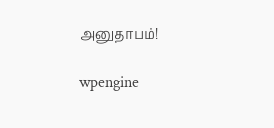அனுதாபம்!

wpengine